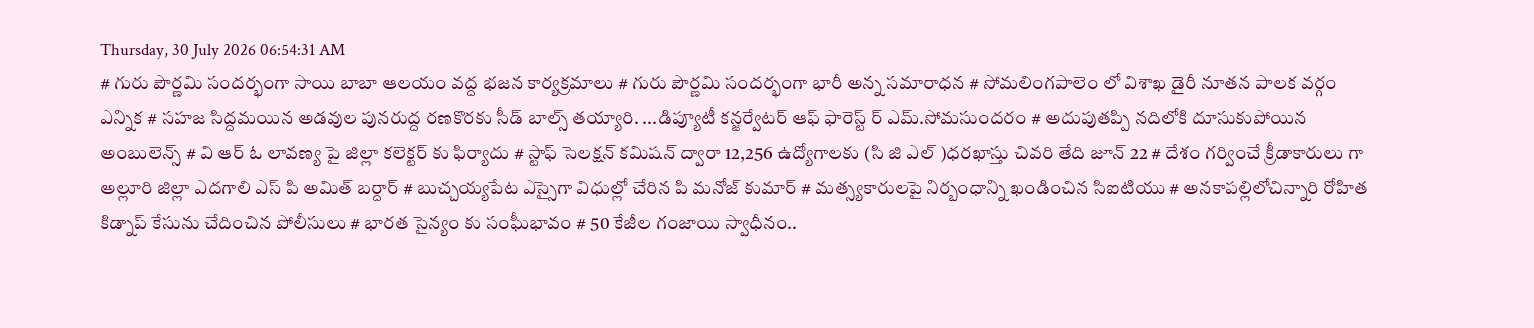Thursday, 30 July 2026 06:54:31 AM
# గురు పౌర్ణమి సందర్భంగా సాయి బాబా ఆలయం వద్ద భజన కార్యక్రమాలు # గురు పౌర్ణమి సందర్భంగా భారీ అన్న సమారాధన # సోమలింగపాలెం లో విశాఖ డైరీ నూతన పాలక వర్గం ఎన్నిక # సహజ సిద్దమయిన అడవుల పునరుద్ద రణకొరకు సీడ్ బాల్స్ తయ్యారి. ...డిప్యూటీ కన్జర్వేటర్ ఆఫ్ ఫారెస్ట్ ర్ ఎమ్.సోమసుందరం # అదుపుతప్పి నదిలోకి దూసుకుపోయిన అంబులెన్స్ # వి ఆర్ ఓ లావణ్య పై జిల్లా కలెక్టర్ కు ఫిర్యాదు # స్టాఫ్ సెలక్షన్ కమిషన్ ద్వారా 12,256 ఉద్యోగాలకు (సి జి ఎల్ )ధరఖాస్తు చివరి తేది జూన్ 22 # దేశం గర్వించే క్రీడాకారులు గా అల్లూరి జిల్లా ఎదగాలి ఎస్ పి అమిత్ బర్దార్ # బుచ్చయ్యపేట ఎస్సైగా విధుల్లో చేరిన పి మనోజ్ కుమార్ # మత్స్యకారులపై నిర్బంధాన్ని ఖండించిన సిఐటియు # అనకాపల్లిలోచిన్నారి రోహిత కిడ్నాప్ కేసును చేదించిన పోలీసులు # భారత సైన్యం కు సంఘీభావం # 50 కేజీల గంజాయి స్వాధీనం..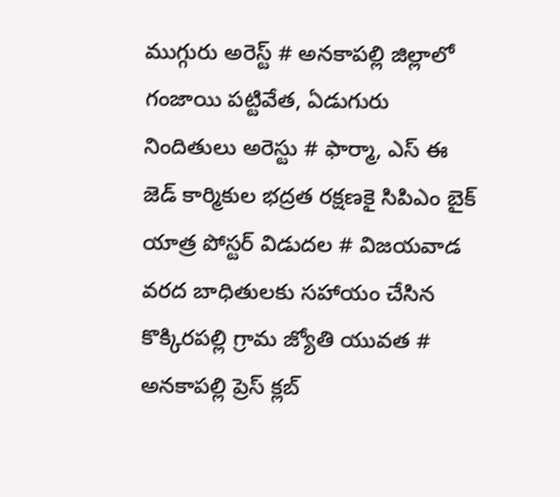ముగ్గురు అరెస్ట్ # అనకాపల్లి జిల్లాలో గంజాయి పట్టివేత, ఏడుగురు నిందితులు అరెస్టు # ఫార్మా, ఎస్ ఈ జెడ్ కార్మికుల భద్రత రక్షణకై సిపిఎం బైక్ యాత్ర పోస్టర్ విడుదల # విజయవాడ వరద బాధితులకు సహాయం చేసిన కొక్కిరపల్లి గ్రామ జ్యోతి యువత # అనకాపల్లి ప్రెస్ క్లబ్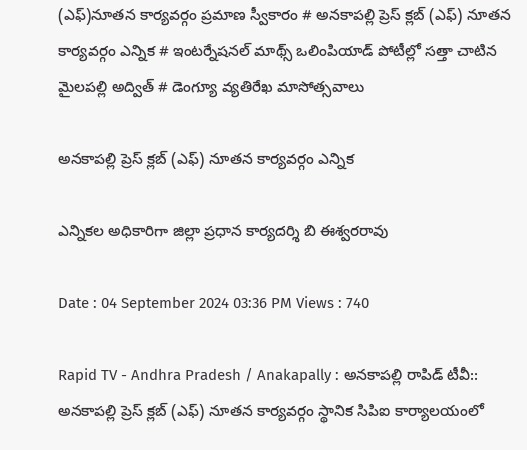(ఎఫ్)నూతన కార్యవర్గం ప్రమాణ స్వీకారం # అనకాపల్లి ప్రెస్ క్లబ్ (ఎఫ్) నూతన కార్యవర్గం ఎన్నిక # ఇంటర్నేషనల్ మాథ్స్ ఒలింపియాడ్ పోటీల్లో సత్తా చాటిన మైలపల్లి అద్విత్ # డెంగ్యూ వ్యతిరేఖ మాసోత్సవాలు

అనకాపల్లి ప్రెస్ క్లబ్ (ఎఫ్) నూతన కార్యవర్గం ఎన్నిక

ఎన్నికల అధికారిగా జిల్లా ప్రధాన కార్యదర్శి బి ఈశ్వరరావు

Date : 04 September 2024 03:36 PM Views : 740

Rapid TV - Andhra Pradesh / Anakapally : అనకాపల్లి రాపిడ్ టీవీ:: అనకాపల్లి ప్రెస్ క్లబ్ (ఎఫ్) నూతన కార్యవర్గం స్థానిక సిపిఐ కార్యాలయంలో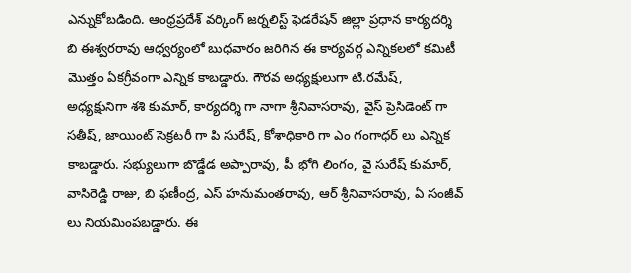ఎన్నుకోబడింది. ఆంధ్రప్రదేశ్ వర్కింగ్ జర్నలిస్ట్ ఫెడరేషన్ జిల్లా ప్రధాన కార్యదర్శి బి ఈశ్వరరావు ఆధ్వర్యంలో బుధవారం జరిగిన ఈ కార్యవర్గ ఎన్నికలలో కమిటీ మొత్తం ఏకగ్రీవంగా ఎన్నిక కాబడ్డారు. గౌరవ అధ్యక్షులుగా టి.రమేష్, అధ్యక్షునిగా శశి కుమార్, కార్యదర్శి గా నాగా శ్రీనివాసరావు, వైస్ ప్రెసిడెంట్ గా సతీష్, జాయింట్ సెక్రటరీ గా పి సురేష్, కోశాధికారి గా ఎం గంగాధర్ లు ఎన్నిక కాబడ్డారు. సభ్యులుగా బొడ్డేడ అప్పారావు, పీ భోగి లింగం, వై సురేష్ కుమార్, వాసిరెడ్డి రాజు, బి ఫణీంద్ర, ఎస్ హనుమంతరావు, ఆర్ శ్రీనివాసరావు, ఏ సంజీవ్ లు నియమింపబడ్డారు. ఈ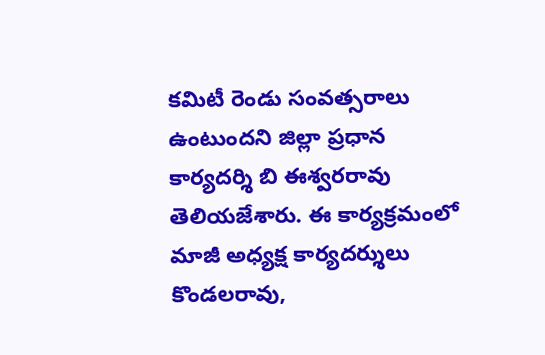కమిటీ రెండు సంవత్సరాలు ఉంటుందని జిల్లా ప్రధాన కార్యదర్శి బి ఈశ్వరరావు తెలియజేశారు. ఈ కార్యక్రమంలో మాజీ అధ్యక్ష కార్యదర్శులు కొండలరావు,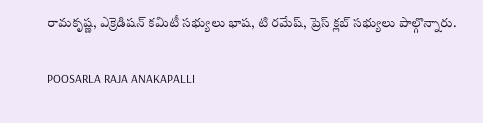రామకృష్ణ, ఎక్రెడిషన్ కమిటీ సభ్యులు భాష, టి రమేష్, ప్రెస్ క్లబ్ సభ్యులు పాల్గొన్నారు.

POOSARLA RAJA ANAKAPALLI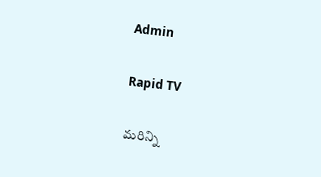Admin

Rapid TV

మరిన్ని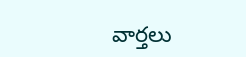వార్తలు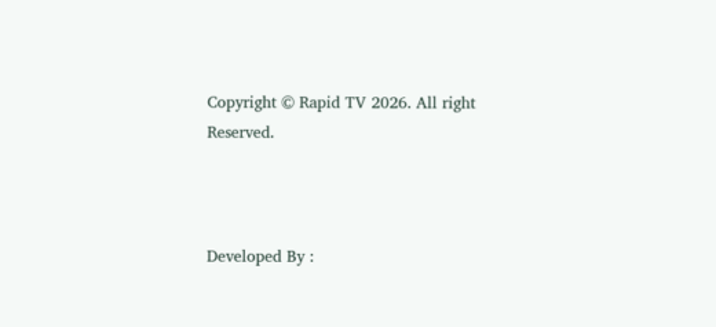Copyright © Rapid TV 2026. All right Reserved.



Developed By :